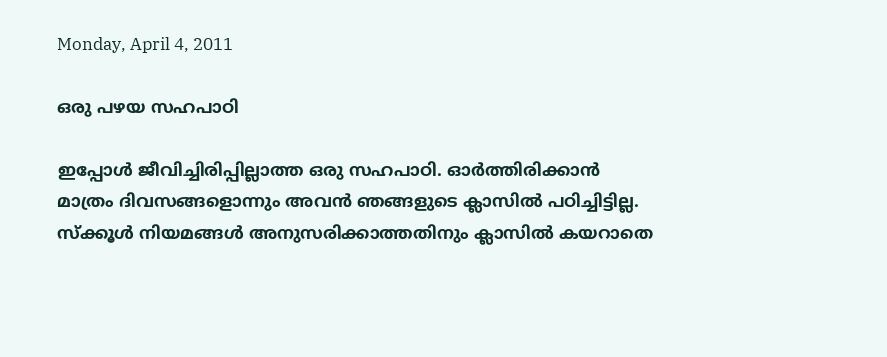Monday, April 4, 2011

ഒരു പഴയ സഹപാഠി

ഇപ്പോള്‍ ജീവിച്ചിരിപ്പില്ലാത്ത ഒരു സഹപാഠി. ഓര്‍ത്തിരിക്കാന്‍ മാത്രം ദിവസങ്ങളൊന്നും അവന്‍ ഞങ്ങളുടെ ക്ലാസില്‍ പഠിച്ചിട്ടില്ല. സ്ക്കൂള്‍ നിയമങ്ങള്‍ അനുസരിക്കാത്തതിനും ക്ലാസില്‍ കയറാതെ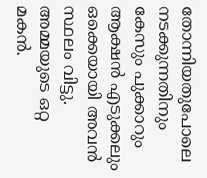തോന്നിയതുപോലെ നടക്കുന്നതിനും കേസും പുക്കാറും ആക്ഷന്‍ എടുക്കലും ഒക്കെയായി അവന്‍ സ്ഥലം വിട്ടു. അമ്മയുടെ ഒറ്റ മകന്‍.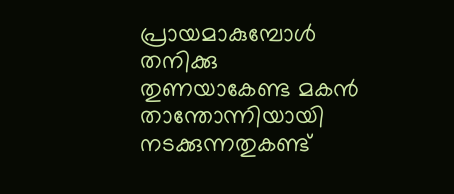പ്രായമാകുമ്പോള്‍ തനിക്കു തുണയാകേണ്ട മകന്‍ താന്തോന്നിയായി നടക്കുന്നതുകണ്ട്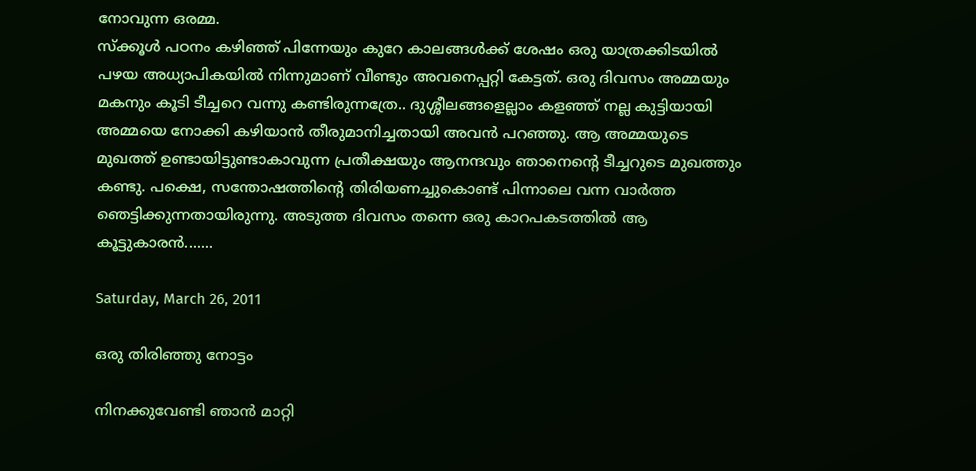നോവുന്ന ഒരമ്മ.
സ്ക്കൂള്‍ പഠനം കഴിഞ്ഞ് പിന്നേയും കുറേ കാലങ്ങള്‍ക്ക് ശേഷം ഒരു യാത്രക്കിടയില്‍ പഴയ അധ്യാപികയില്‍ നിന്നുമാണ് വീണ്ടും അവനെപ്പറ്റി കേട്ടത്. ഒരു ദിവസം അമ്മയും മകനും കൂടി ടീച്ചറെ വന്നു കണ്ടിരുന്നത്രേ.. ദുശ്ശീലങ്ങളെല്ലാം കളഞ്ഞ് നല്ല കുട്ടിയായി അമ്മയെ നോക്കി കഴിയാന്‍ തീരുമാനിച്ചതായി അവന്‍ പറഞ്ഞു. ആ അമ്മയുടെ മുഖത്ത് ഉണ്ടായിട്ടുണ്ടാകാവുന്ന പ്രതീക്ഷയും ആനന്ദവും ഞാനെന്റെ ടീച്ചറുടെ മുഖത്തും കണ്ടു. പക്ഷെ, സന്തോഷത്തിന്റെ തിരിയണച്ചുകൊണ്ട് പിന്നാലെ വന്ന വാര്‍ത്ത ഞെട്ടിക്കുന്നതായിരുന്നു. അടുത്ത ദിവസം തന്നെ ഒരു കാറപകടത്തില്‍ ആ കൂട്ടുകാരന്‍.......

Saturday, March 26, 2011

ഒരു തിരിഞ്ഞു നോട്ടം

നിനക്കുവേണ്ടി ഞാന്‍ മാറ്റി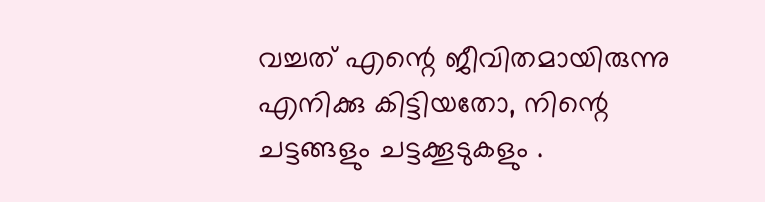വച്ചത് എന്റെ ജീവിതമായിരുന്നു
എനിക്കു കിട്ടിയതോ, നിന്റെ ചട്ടങ്ങളും ചട്ടക്കൂടുകളും .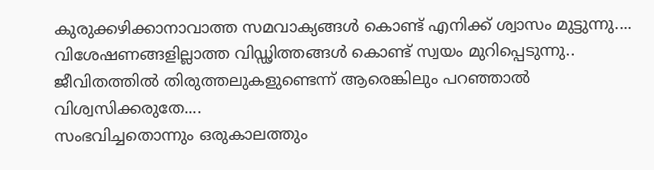കുരുക്കഴിക്കാനാവാത്ത സമവാക്യങ്ങള്‍ കൊണ്ട് എനിക്ക് ശ്വാസം മുട്ടുന്നു....
വിശേഷണങ്ങളില്ലാത്ത വിഡ്ഢിത്തങ്ങള്‍ കൊണ്ട് സ്വയം മുറിപ്പെടുന്നു..
ജീവിതത്തില്‍ തിരുത്തലുകളുണ്ടെന്ന് ആരെങ്കിലും പറഞ്ഞാല്‍
വിശ്വസിക്കരുതേ....
സംഭവിച്ചതൊന്നും ഒരുകാലത്തും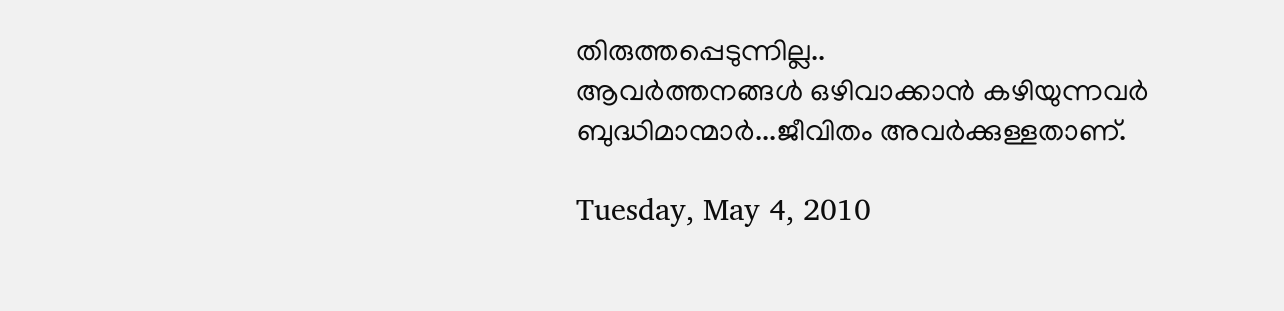തിരുത്തപ്പെടുന്നില്ല..
ആവര്‍ത്തനങ്ങള്‍ ഒഴിവാക്കാന്‍ കഴിയുന്നവര്‍
ബുദ്ധിമാന്മാര്‍...ജീവിതം അവര്‍ക്കുള്ളതാണ്.

Tuesday, May 4, 2010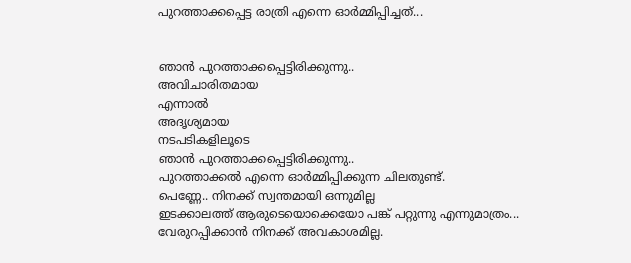പുറത്താക്കപ്പെട്ട രാത്രി എന്നെ ഓര്‍മ്മിപ്പിച്ചത്...


ഞാന്‍ പുറത്താക്കപ്പെട്ടിരിക്കുന്നു..
അവിചാരിതമായ
എന്നാല്‍
അദൃശ്യമായ
നടപടികളിലൂടെ
ഞാന്‍ പുറത്താക്കപ്പെട്ടിരിക്കുന്നു..
പുറത്താക്കല്‍ എന്നെ ഓര്‍മ്മിപ്പിക്കുന്ന ചിലതുണ്ട്.
പെണ്ണേ.. നിനക്ക് സ്വന്തമായി ഒന്നുമില്ല
ഇടക്കാലത്ത് ആരുടെയൊക്കെയോ പങ്ക് പറ്റുന്നു എന്നുമാത്രം...
വേരുറപ്പിക്കാന്‍ നിനക്ക് അവകാശമില്ല.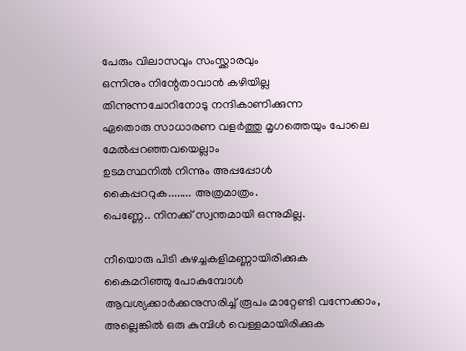പേരും വിലാസവും സംസ്ക്കാരവും
ഒന്നിനും നിന്റേതാവാന്‍ കഴിയില്ല
തിന്നുന്നചോറിനോടു നന്ദികാണിക്കുന്ന
ഏതൊരു സാധാരണ വളര്‍ത്തു മൃഗത്തെയും പോലെ
മേല്‍പ്പറഞ്ഞവയെല്ലാം
ഉടമസ്ഥനില്‍ നിന്നും അപ്പപ്പോള്‍
കൈപ്പററുക........ അത്രമാത്രം.
പെണ്ണേ.. നിനക്ക് സ്വന്തമായി ഒന്നുമില്ല.

നീയൊരു പിടി കുഴച്ചകളിമണ്ണായിരിക്കുക
കൈമറിഞ്ഞു പോകുമ്പോള്‍
ആവശ്യക്കാര്‍ക്കനുസരിച്ച് രൂപം മാറ്റേണ്ടി വന്നേക്കാം,
അല്ലെങ്കില്‍ ഒരു കുമ്പിള്‍ വെള്ളമായിരിക്കുക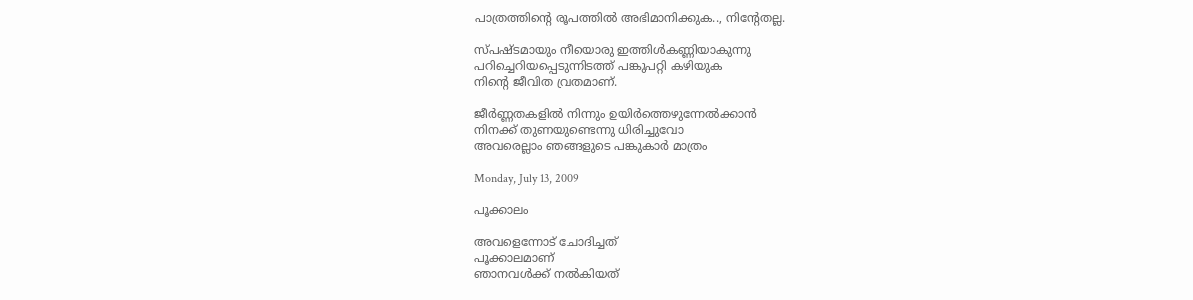പാത്രത്തിന്റെ രൂപത്തില്‍ അഭിമാനിക്കുക.., നിന്റേതല്ല.

സ്പഷ്ടമായും നീയൊരു ഇത്തിള്‍കണ്ണിയാകുന്നു
പറിച്ചെറിയപ്പെടുന്നിടത്ത് പങ്കുപറ്റി കഴിയുക
നിന്റെ ജീവിത വ്രതമാണ്.

ജീര്‍ണ്ണതകളില്‍ നിന്നും ഉയിര്‍ത്തെഴുന്നേല്‍ക്കാന്‍
നിനക്ക് തുണയുണ്ടെന്നു ധിരിച്ചുവോ
അവരെല്ലാം ഞങ്ങളുടെ പങ്കുകാര്‍ മാത്രം

Monday, July 13, 2009

പൂക്കാലം

അവളെന്നോട് ചോദിച്ചത്
പൂക്കാലമാണ്
ഞാനവള്‍ക്ക് നല്‍കിയത്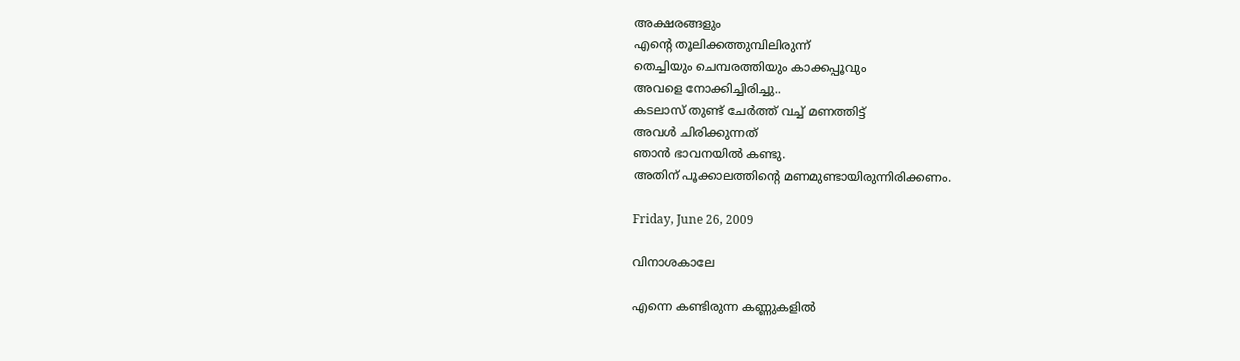അക്ഷരങ്ങളും
എന്റെ തൂലിക്കത്തുമ്പിലിരുന്ന്
തെച്ചിയും ചെമ്പരത്തിയും കാക്കപ്പൂവും
അവളെ നോക്കിച്ചിരിച്ചു..
കടലാസ് തുണ്ട് ചേര്‍ത്ത് വച്ച് മണത്തിട്ട്
അവള്‍ ചിരിക്കുന്നത്
ഞാന്‍ ഭാവനയില്‍ കണ്ടു.
അതിന് പൂക്കാലത്തിന്റെ മണമുണ്ടായിരുന്നിരിക്കണം.

Friday, June 26, 2009

വിനാശകാലേ

എന്നെ കണ്ടിരുന്ന കണ്ണുകളില്‍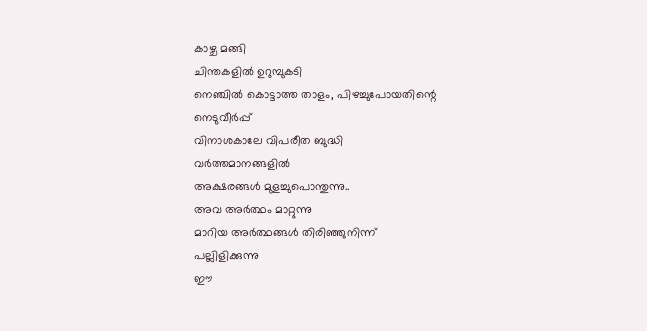കാഴ്ച മങ്ങി
ചിന്തകളില്‍ ഉറുമ്പുകടി
നെഞ്ചില്‍ കൊട്ടാത്ത താളം, പിഴച്ചുപോയതിന്റെ
നെടുവീര്‍പ്പ്
വിനാശകാലേ വിപരീത ബുദ്ധി
വര്‍ത്തമാനങ്ങളില്‍
അക്ഷരങ്ങള്‍ മുളച്ചുപൊന്തുന്നു..
അവ അര്‍ത്ഥം മാറ്റുന്നു
മാറിയ അര്‍ത്ഥങ്ങള്‍ തിരിഞ്ഞുനിന്ന്
പല്ലിളിക്കുന്നു
ഈ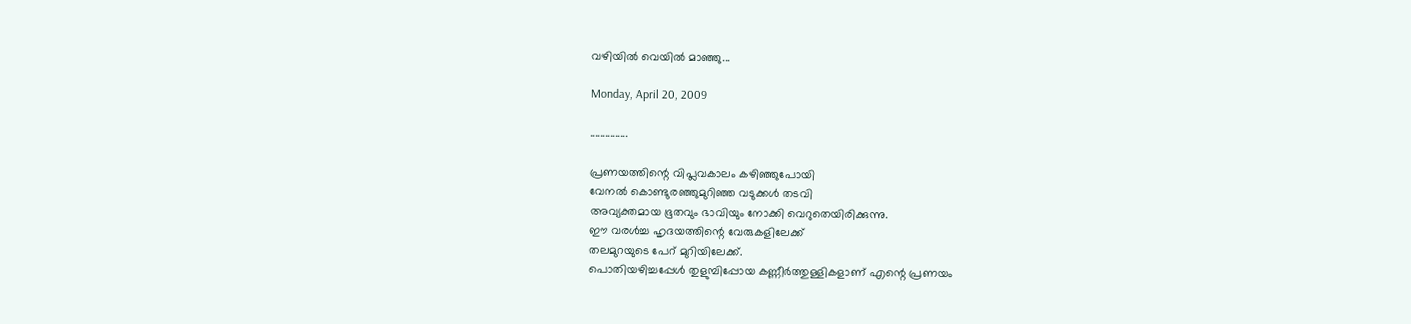വഴിയില്‍ വെയില്‍ മാഞ്ഞു...

Monday, April 20, 2009

...............

പ്രണയത്തിന്റെ വിപ്ലവകാലം കഴിഞ്ഞുപോയി
വേനല്‍ കൊണ്ടുരഞ്ഞുമുറിഞ്ഞ വടുക്കള്‍ തടവി
അവ്യക്തമായ ഭൂതവും ഭാവിയും നോക്കി വെറുതെയിരിക്കുന്നു.
ഈ വരള്‍ച്ച ഹൃദയത്തിന്റെ വേരുകളിലേക്ക്
തലമുറയുടെ പേറ് മുറിയിലേക്ക്.
പൊതിയഴിച്ചപ്പേള്‍ തുളുമ്പിപ്പോയ കണ്ണീര്‍ത്തുള്ളികളാണ് എന്റെ പ്രണയം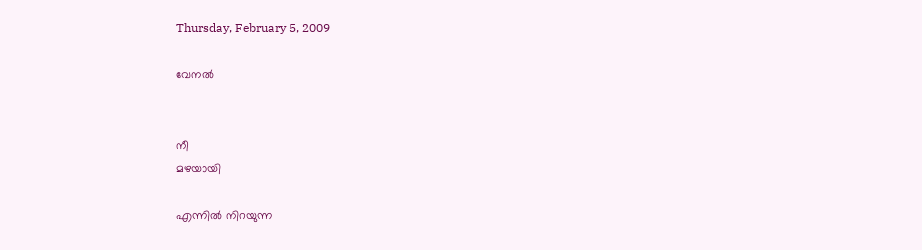Thursday, February 5, 2009

വേനല്‍


നീ
മഴയായി

എന്നില്‍ നിറയുന്ന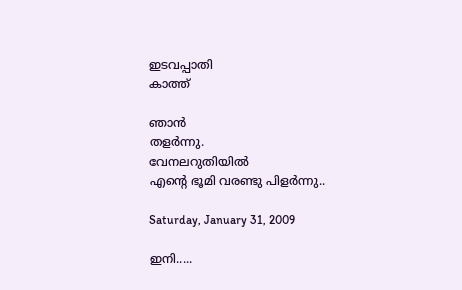ഇടവപ്പാതി
കാത്ത്

ഞാന്‍
തളര്‍ന്നു.
വേനലറുതിയില്‍
എന്റെ ഭൂമി വരണ്ടു പിളര്‍ന്നു..

Saturday, January 31, 2009

ഇനി.....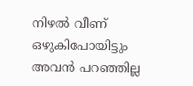നിഴല്‍ വീണ് ഒഴുകിപോയിട്ടും
അവന്‍ പറഞ്ഞില്ല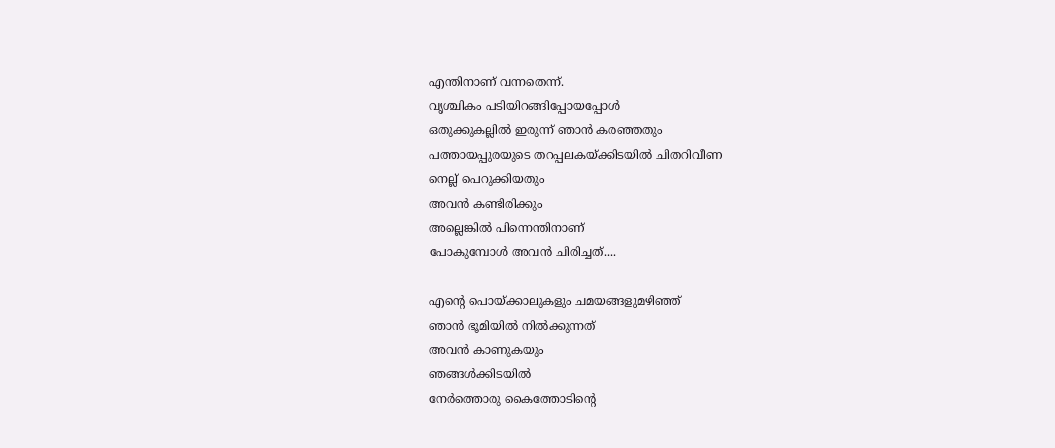എന്തിനാണ് വന്നതെന്ന്.
വൃശ്ചികം പടിയിറങ്ങിപ്പോയപ്പോള്‍
ഒതുക്കുകല്ലില്‍ ഇരുന്ന് ഞാന്‍ കരഞ്ഞതും
പത്തായപ്പുരയുടെ തറപ്പലകയ്ക്കിടയില്‍ ചിതറിവീണ
നെല്ല് പെറുക്കിയതും
അവന്‍ കണ്ടിരിക്കും
അല്ലെങ്കില്‍ പിന്നെന്തിനാണ്
പോകുമ്പോള്‍ അവന്‍ ചിരിച്ചത്....

എന്റെ പൊയ്ക്കാലുകളും ചമയങ്ങളുമഴിഞ്ഞ്
ഞാന്‍ ഭൂമിയില്‍ നില്‍ക്കുന്നത്
അവന്‍ കാണുകയും
ഞങ്ങള്‍ക്കിടയില്‍
നേര്‍ത്തൊരു കൈത്തോടിന്റെ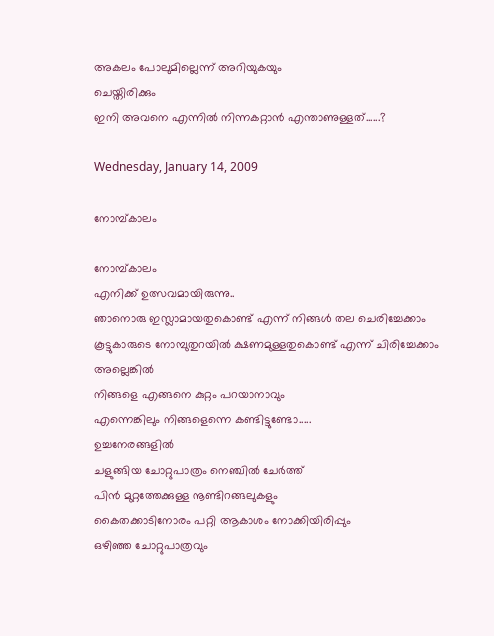അകലം പോലുമില്ലെന്ന് അറിയുകയും
ചെയ്തിരിക്കും
ഇനി അവനെ എന്നില്‍ നിന്നകറ്റാന്‍ എന്താണുള്ളത്......?

Wednesday, January 14, 2009

നോമ്പ്കാലം

നോമ്പ്കാലം
എനിക്ക് ഉത്സവമായിരുന്നു..
ഞാനൊരു ഇസ്ലാമായതുകൊണ്ട് എന്ന് നിങ്ങള്‍ തല ചെരിച്ചേക്കാം
കൂട്ടുകാരുടെ നോമ്പുതുറയില്‍ ക്ഷണമുള്ളതുകൊണ്ട് എന്ന് ചിരിച്ചേക്കാം
അല്ലെങ്കില്‍
നിങ്ങളെ എങ്ങനെ കുറ്റം പറയാനാവും
എന്നെങ്കിലും നിങ്ങളെന്നെ കണ്ടിട്ടുണ്ടോ.....
ഉച്ചനേരങ്ങളില്‍
ചളുങ്ങിയ ചോറ്റുപാത്രം നെഞ്ചില്‍ ചേര്‍ത്ത്
പിന്‍ മുറ്റത്തേക്കുള്ള നൂണ്ടിറങ്ങലുകളും
കൈതക്കാടിനോരം പറ്റി ആകാശം നോക്കിയിരിപ്പും
ഒഴിഞ്ഞ ചോറ്റുപാത്രവും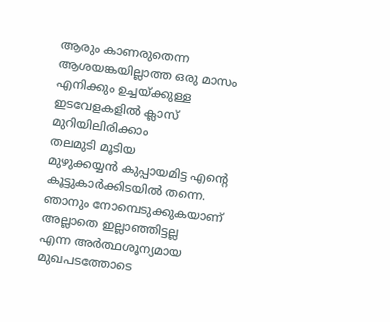ആരും കാണരുതെന്ന ആശയങ്കയില്ലാത്ത ഒരു മാസം
എനിക്കും ഉച്ചയ്ക്കുള്ള ഇടവേളകളില്‍ ക്ലാസ് മുറിയിലിരിക്കാം
തലമുടി മൂടിയ
മുഴുക്കയ്യന്‍ കുപ്പായമിട്ട എന്റെ കൂട്ടുകാര്‍ക്കിടയില്‍ തന്നെ.
ഞാനും നോമ്പെടുക്കുകയാണ്
അല്ലാതെ ഇല്ലാഞ്ഞിട്ടല്ല
എന്ന അര്‍ത്ഥശൂന്യമായ മുഖപടത്തോടെ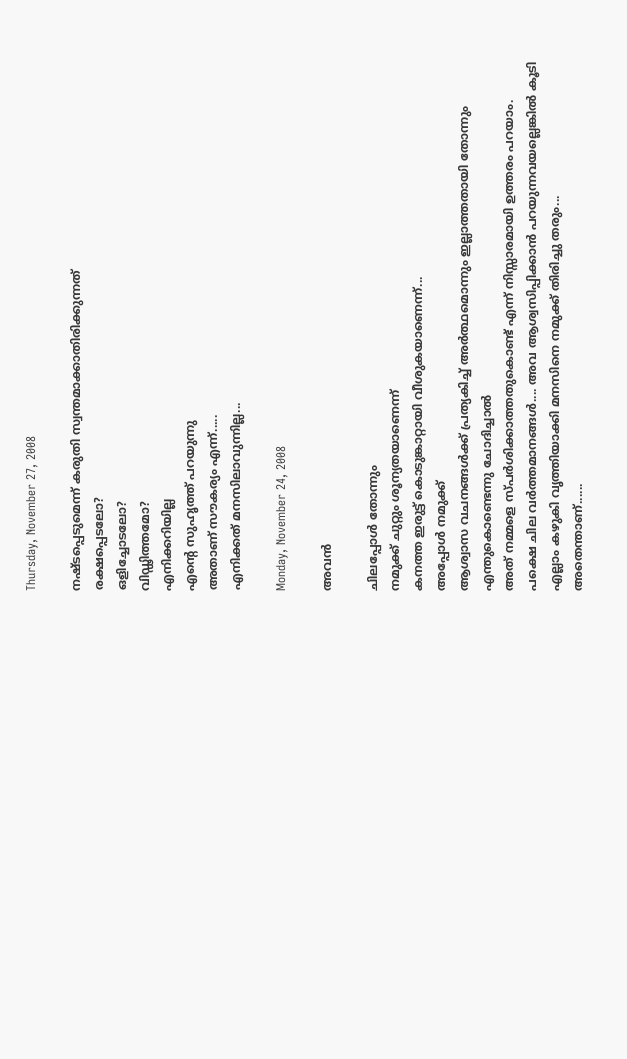Thursday, November 27, 2008

നഷ്ടപ്പെടുമെന്ന് കരുതി സ്വന്തമാക്കാതിരിക്കുന്നത്
രക്ഷപ്പെടലോ?
ഒളിച്ചോടലോ?
വിഡ്ഢിത്തമോ?
എനിക്കറിയില്ല
എന്റെ സുഹൃത്ത് പറയുന്നു
അതാണ് സൗകര്യം എന്ന്.....
എനിക്കത് മനസിലാവുന്നില്ല...

Monday, November 24, 2008

അവന്‍

ചിലപ്പോള്‍ തോന്നും
നമുക്ക് ചുറ്റും ശൂന്യതയാണെന്ന്
കനത്ത ഇരുട്ട് കൊടുങ്കാറ്റായി വീശുകയാണെന്ന്...
അപ്പോള്‍ നമുക്ക്
ആശ്വാസ വചനങ്ങള്‍ക്ക് പ്രത്യകിച്ച് അര്‍ത്ഥമൊന്നും ഇല്ലാത്തതായി തോന്നും
എന്തുകൊണ്ടെന്നു ചോദിച്ചാല്‍
അത് നമ്മളെ സ്പര്‍ശിക്കാത്തതുകൊണ്ട് എന്ന് നിസ്സാരമായി ഉത്തരം പറയാം.
പക്ഷെ ചില വര്‍ത്തമാനങ്ങള്‍.... അവ ആശ്വസിപ്പിക്കാന്‍ പറയുന്നവയല്ലെങ്കില്‍ കൂടി
എല്ലാം കഴുകി വൃത്തിയാക്കി മനസിനെ നമുക്ക് തിരിച്ചു തരും...
അതെന്താണ്......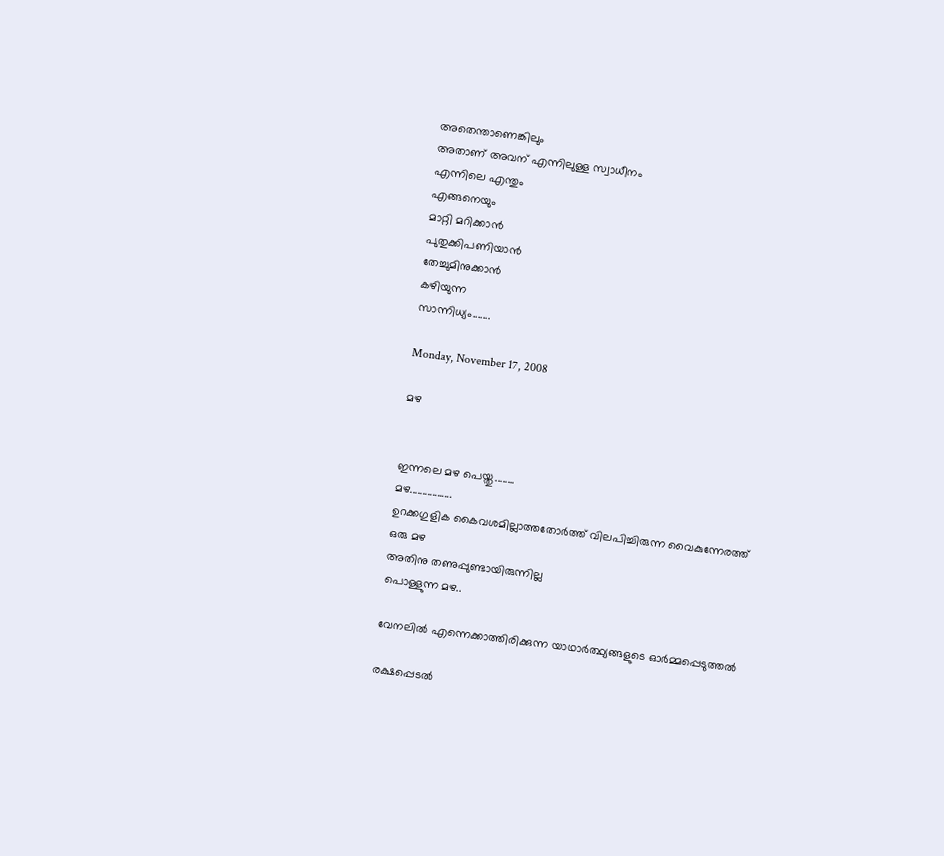അതെന്താണെങ്കിലും
അതാണ് അവന് എന്നിലുള്ള സ്വാധീനം
എന്നിലെ എന്തും
എങ്ങനെയും
മാറ്റി മറിക്കാന്‍
പുതുക്കിപണിയാന്‍
തേച്ചുമിനുക്കാന്‍
കഴിയുന്ന
സാന്നിധ്യം.......

Monday, November 17, 2008

മഴ


ഇന്നലെ മഴ പെയ്തു........
മഴ.................
ഉറക്കഗുളിക കൈവശമില്ലാത്തതോര്‍ത്ത് വിലപിച്ചിരുന്ന വൈകുന്നേരത്ത്
ഒരു മഴ
അതിനു തണുപ്പുണ്ടായിരുന്നില്ല
പൊള്ളുന്ന മഴ..

വേനലില്‍ എന്നെക്കാത്തിരിക്കുന്ന യാഥാര്‍ത്ഥ്യങ്ങളുടെ ഓര്‍മ്മപ്പെടുത്തല്‍

രക്ഷപ്പെടല്‍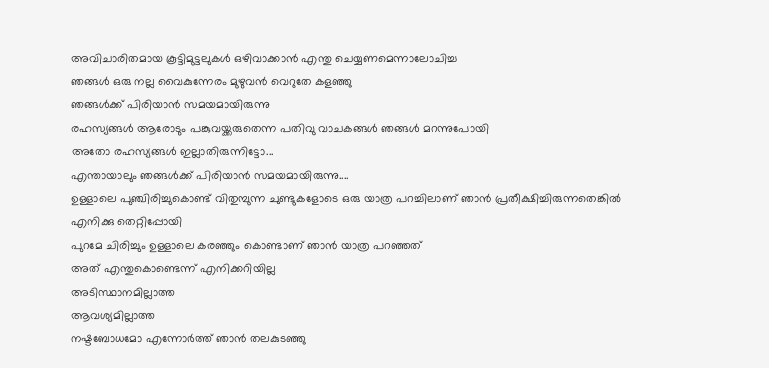അവിചാരിതമായ കൂട്ടിമുട്ടലുകള്‍ ഒഴിവാക്കാന്‍ എന്തു ചെയ്യണമെന്നാലോചിച്ച
ഞങ്ങള്‍ ഒരു നല്ല വൈകുന്നേരം മുഴുവന്‍ വെറുതേ കളഞ്ഞു
ഞങ്ങള്‍ക്ക് പിരിയാന്‍ സമയമായിരുന്നു
രഹസ്യങ്ങള്‍ ആരോടും പങ്കുവയ്ക്കരുതെന്ന പതിവു വാചകങ്ങള്‍ ഞങ്ങള്‍ മറന്നുപോയി
അതോ രഹസ്യങ്ങള്‍ ഇല്ലാതിരുന്നിട്ടോ...
എന്തായാലും ഞങ്ങള്‍ക്ക് പിരിയാന്‍ സമയമായിരുന്നു....
ഉള്ളാലെ പുഞ്ചിരിച്ചുകൊണ്ട് വിതുമ്പുന്ന ചുണ്ടുകളോടെ ഒരു യാത്ര പറച്ചിലാണ് ഞാന്‍ പ്രതീക്ഷിച്ചിരുന്നതെങ്കില്‍
എനിക്കു തെറ്റിപ്പോയി
പുറമേ ചിരിച്ചും ഉള്ളാലെ കരഞ്ഞും കൊണ്ടാണ് ഞാന്‍ യാത്ര പറഞ്ഞത്
അത് എന്തുകൊണ്ടെന്ന് എനിക്കറിയില്ല
അടിസ്ഥാനമില്ലാത്ത
ആവശ്യമില്ലാത്ത
നഷ്ടബോധമോ എന്നോര്‍ത്ത് ഞാന്‍ തലകുടഞ്ഞു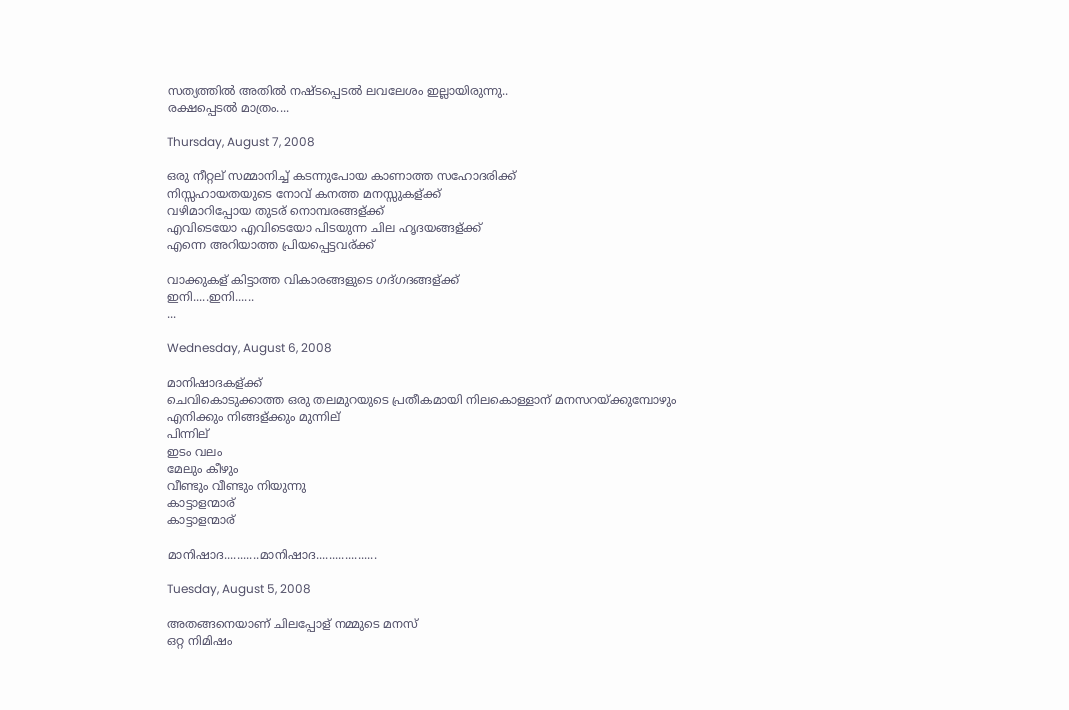സത്യത്തില്‍ അതില്‍ നഷ്ടപ്പെടല്‍ ലവലേശം ഇല്ലായിരുന്നു..
രക്ഷപ്പെടല്‍ മാത്രം....

Thursday, August 7, 2008

ഒരു നീറ്റല് സമ്മാനിച്ച് കടന്നുപോയ കാണാത്ത സഹോദരിക്ക്
നിസ്സഹായതയുടെ നോവ് കനത്ത മനസ്സുകള്ക്ക്
വഴിമാറിപ്പോയ തുടര് നൊമ്പരങ്ങള്ക്ക്
എവിടെയോ എവിടെയോ പിടയുന്ന ചില ഹൃദയങ്ങള്ക്ക്
എന്നെ അറിയാത്ത പ്രിയപ്പെട്ടവര്ക്ക്

വാക്കുകള് കിട്ടാത്ത വികാരങ്ങളുടെ ഗദ്ഗദങ്ങള്ക്ക്
ഇനി.....ഇനി......
...

Wednesday, August 6, 2008

മാനിഷാദകള്ക്ക്
ചെവികൊടുക്കാത്ത ഒരു തലമുറയുടെ പ്രതീകമായി നിലകൊള്ളാന് മനസറയ്ക്കുമ്പോഴും
എനിക്കും നിങ്ങള്ക്കും മുന്നില്
പിന്നില്
ഇടം വലം
മേലും കീഴും
വീണ്ടും വീണ്ടും നിയുന്നു
കാട്ടാളന്മാര്
കാട്ടാളന്മാര്

മാനിഷാദ...........മാനിഷാദ...................

Tuesday, August 5, 2008

അതങ്ങനെയാണ് ചിലപ്പോള് നമ്മുടെ മനസ്
ഒറ്റ നിമിഷം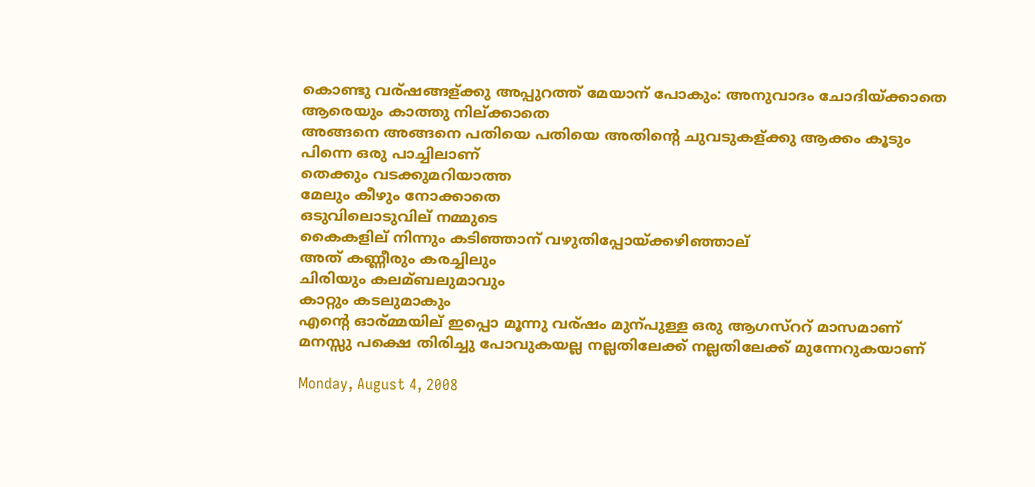കൊണ്ടു വര്ഷങ്ങള്ക്കു അപ്പുറത്ത് മേയാന് പോകും: അനുവാദം ചോദിയ്ക്കാതെ
ആരെയും കാത്തു നില്ക്കാതെ
അങ്ങനെ അങ്ങനെ പതിയെ പതിയെ അതിന്റെ ചുവടുകള്ക്കു ആക്കം കൂടും
പിന്നെ ഒരു പാച്ചിലാണ്
തെക്കും വടക്കുമറിയാത്ത
മേലും കീഴും നോക്കാതെ
ഒടുവിലൊടുവില് നമ്മുടെ
കൈകളില് നിന്നും കടിഞ്ഞാന് വഴുതിപ്പോയ്ക്കഴിഞ്ഞാല്
അത് കണ്ണീരും കരച്ചിലും
ചിരിയും കലമ്ബലുമാവും
കാറ്റും കടലുമാകും
എന്റെ ഓര്മ്മയില് ഇപ്പൊ മൂന്നു വര്ഷം മുന്പുള്ള ഒരു ആഗസ്ററ് മാസമാണ്
മനസ്സു പക്ഷെ തിരിച്ചു പോവുകയല്ല നല്ലതിലേക്ക് നല്ലതിലേക്ക് മുന്നേറുകയാണ്

Monday, August 4, 2008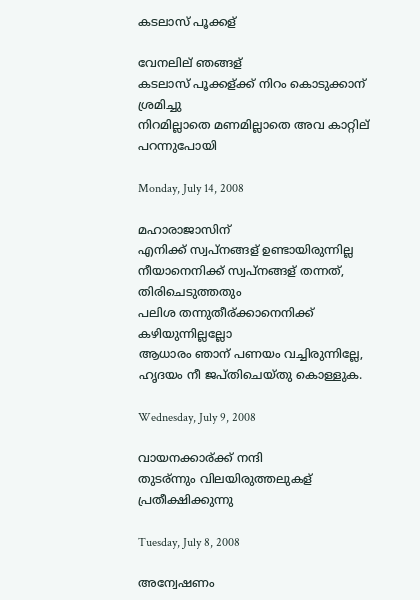കടലാസ് പൂക്കള്

വേനലില് ഞങ്ങള്
കടലാസ് പൂക്കള്ക്ക് നിറം കൊടുക്കാന് ശ്രമിച്ചു
നിറമില്ലാതെ മണമില്ലാതെ അവ കാറ്റില് പറന്നുപോയി

Monday, July 14, 2008

മഹാരാജാസിന്
എനിക്ക് സ്വപ്നങ്ങള് ഉണ്ടായിരുന്നില്ല
നീയാനെനിക്ക് സ്വപ്നങ്ങള് തന്നത്, തിരിചെടുത്തതും
പലിശ തന്നുതീര്ക്കാനെനിക്ക് കഴിയുന്നില്ലല്ലോ
ആധാരം ഞാന് പണയം വച്ചിരുന്നില്ലേ,
ഹൃദയം നീ ജപ്തിചെയ്തു കൊള്ളുക.

Wednesday, July 9, 2008

വായനക്കാര്ക്ക് നന്ദി
തുടര്ന്നും വിലയിരുത്തലുകള് പ്രതീക്ഷിക്കുന്നു

Tuesday, July 8, 2008

അന്വേഷണം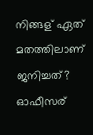നിങ്ങള് ഏത് മതത്തിലാണ് ജനിച്ചത്?
ഓഫീസര്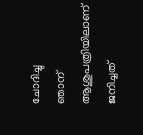ചോദിച്ചു
ഞാന് ആശുപത്രിയിലാണ് ജനിച്ചത്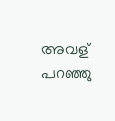അവള് പറഞ്ഞു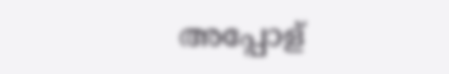അപ്പോള്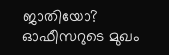ജാതിയോ?
ഓഫീസറുടെ മുഖം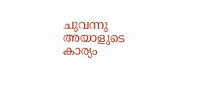ചുവന്നു
അയാളുടെ കാര്യം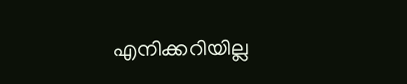എനിക്കറിയില്ല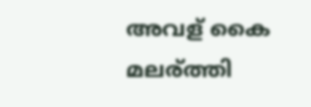അവള് കൈ മലര്ത്തി